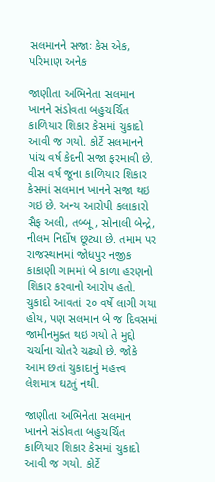સલમાનને સજાઃ કેસ એક, પરિમાણ અનેક

જાણીતા અભિનેતા સલમાન ખાનને સંડોવતા બહુચર્ચિત કાળિયાર શિકાર કેસમાં ચુકાદો આવી જ ગયો. કોર્ટે સલમાનને પાંચ વર્ષ કેદની સજા ફરમાવી છે. વીસ વર્ષ જૂના કાળિયાર શિકાર કેસમાં સલમાન ખાનને સજા થઇ ગઇ છે. અન્ય આરોપી કલાકારો સૈફ અલી, તબ્બૂ, સોનાલી બેન્દ્રે, નીલમ નિર્દોષ છૂટ્યા છે. તમામ પર રાજસ્થાનમાં જોધપુર નજીક કાકાણી ગામમાં બે કાળા હરણનો શિકાર કરવાનો આરોપ હતો. ચુકાદો આવતાં ૨૦ વર્ષે લાગી ગયા હોય, પણ સલમાન બે જ દિવસમાં જામીનમુક્ત થઇ ગયો તે મુદ્દો ચર્ચાના ચોતરે ચઢ્યો છે. જોકે આમ છતાં ચુકાદાનું મહત્ત્વ લેશમાત્ર ઘટતું નથી.

જાણીતા અભિનેતા સલમાન ખાનને સંડોવતા બહુચર્ચિત કાળિયાર શિકાર કેસમાં ચુકાદો આવી જ ગયો. કોર્ટે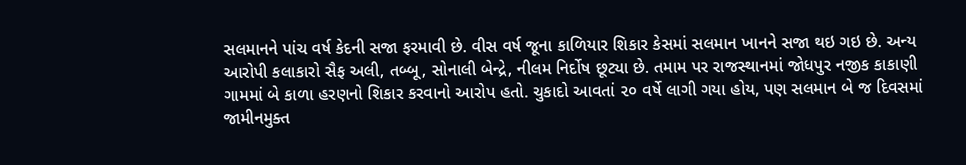સલમાનને પાંચ વર્ષ કેદની સજા ફરમાવી છે. વીસ વર્ષ જૂના કાળિયાર શિકાર કેસમાં સલમાન ખાનને સજા થઇ ગઇ છે. અન્ય આરોપી કલાકારો સૈફ અલી, તબ્બૂ, સોનાલી બેન્દ્રે, નીલમ નિર્દોષ છૂટ્યા છે. તમામ પર રાજસ્થાનમાં જોધપુર નજીક કાકાણી ગામમાં બે કાળા હરણનો શિકાર કરવાનો આરોપ હતો. ચુકાદો આવતાં ૨૦ વર્ષે લાગી ગયા હોય, પણ સલમાન બે જ દિવસમાં જામીનમુક્ત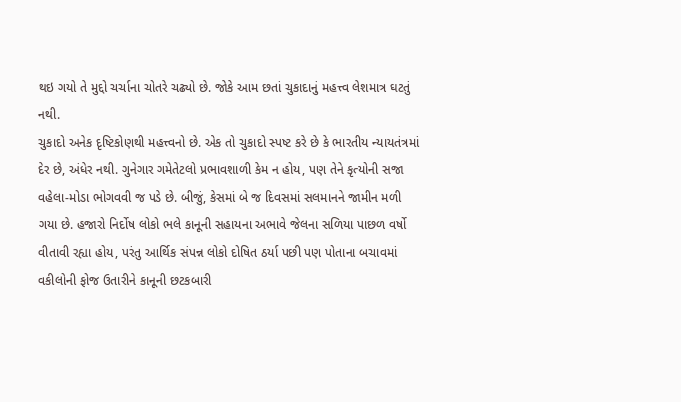થઇ ગયો તે મુદ્દો ચર્ચાના ચોતરે ચઢ્યો છે. જોકે આમ છતાં ચુકાદાનું મહત્ત્વ લેશમાત્ર ઘટતું નથી.
ચુકાદો અનેક દૃષ્ટિકોણથી મહત્ત્વનો છે. એક તો ચુકાદો સ્પષ્ટ કરે છે કે ભારતીય ન્યાયતંત્રમાં દેર છે, અંધેર નથી. ગુનેગાર ગમેતેટલો પ્રભાવશાળી કેમ ન હોય, પણ તેને કૃત્યોની સજા વહેલા-મોડા ભોગવવી જ પડે છે. બીજું, કેસમાં બે જ દિવસમાં સલમાનને જામીન મળી ગયા છે. હજારો નિર્દોષ લોકો ભલે કાનૂની સહાયના અભાવે જેલના સળિયા પાછળ વર્ષો વીતાવી રહ્યા હોય, પરંતુ આર્થિક સંપન્ન લોકો દોષિત ઠર્યા પછી પણ પોતાના બચાવમાં વકીલોની ફોજ ઉતારીને કાનૂની છટકબારી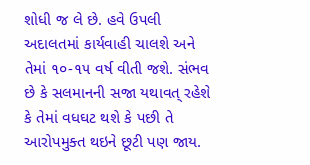શોધી જ લે છે. હવે ઉપલી અદાલતમાં કાર્યવાહી ચાલશે અને તેમાં ૧૦-૧૫ વર્ષ વીતી જશે. સંભવ છે કે સલમાનની સજા યથાવત્ રહેશે કે તેમાં વધઘટ થશે કે પછી તે આરોપમુક્ત થઇને છૂટી પણ જાય.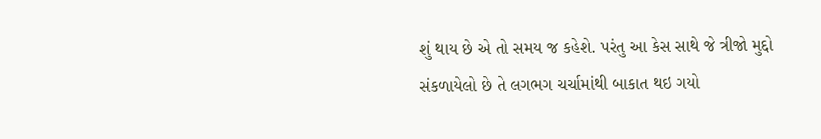શું થાય છે એ તો સમય જ કહેશે. પરંતુ આ કેસ સાથે જે ત્રીજો મુદ્દો સંકળાયેલો છે તે લગભગ ચર્ચામાંથી બાકાત થઇ ગયો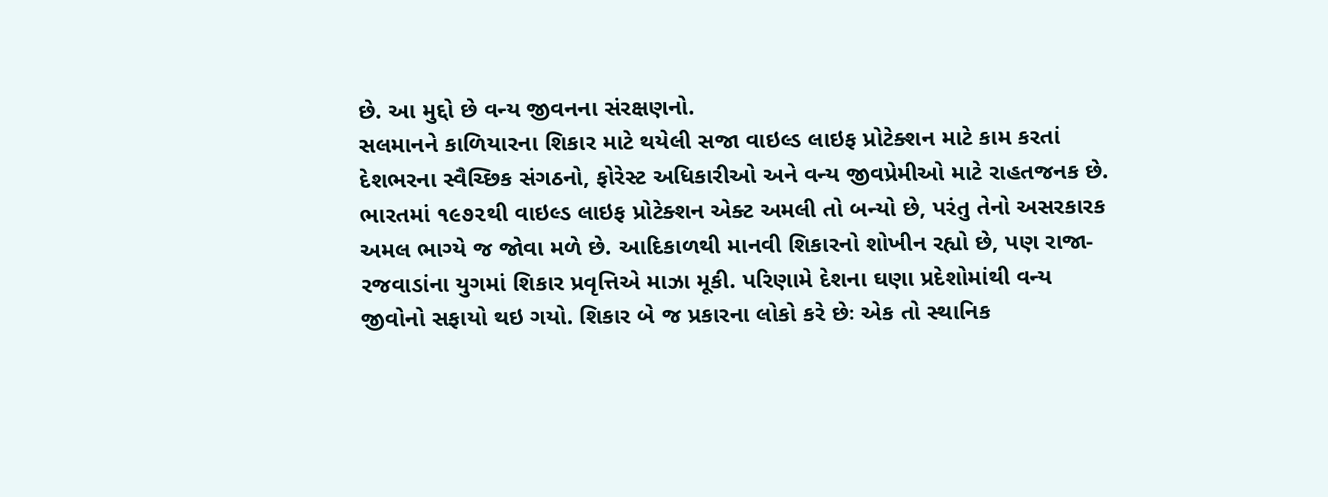છે. આ મુદ્દો છે વન્ય જીવનના સંરક્ષણનો.
સલમાનને કાળિયારના શિકાર માટે થયેલી સજા વાઇલ્ડ લાઇફ પ્રોટેક્શન માટે કામ કરતાં દેશભરના સ્વૈચ્છિક સંગઠનો, ફોરેસ્ટ અધિકારીઓ અને વન્ય જીવપ્રેમીઓ માટે રાહતજનક છે. ભારતમાં ૧૯૭૨થી વાઇલ્ડ લાઇફ પ્રોટેક્શન એક્ટ અમલી તો બન્યો છે, પરંતુ તેનો અસરકારક અમલ ભાગ્યે જ જોવા મળે છે. આદિકાળથી માનવી શિકારનો શોખીન રહ્યો છે, પણ રાજા-રજવાડાંના યુગમાં શિકાર પ્રવૃત્તિએ માઝા મૂકી. પરિણામે દેશના ઘણા પ્રદેશોમાંથી વન્ય જીવોનો સફાયો થઇ ગયો. શિકાર બે જ પ્રકારના લોકો કરે છેઃ એક તો સ્થાનિક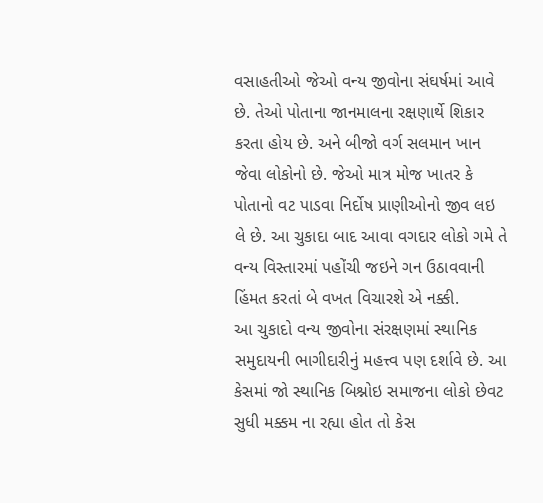વસાહતીઓ જેઓ વન્ય જીવોના સંઘર્ષમાં આવે છે. તેઓ પોતાના જાનમાલના રક્ષણાર્થે શિકાર કરતા હોય છે. અને બીજો વર્ગ સલમાન ખાન જેવા લોકોનો છે. જેઓ માત્ર મોજ ખાતર કે પોતાનો વટ પાડવા નિર્દોષ પ્રાણીઓનો જીવ લઇ લે છે. આ ચુકાદા બાદ આવા વગદાર લોકો ગમે તે વન્ય વિસ્તારમાં પહોંચી જઇને ગન ઉઠાવવાની હિંમત કરતાં બે વખત વિચારશે એ નક્કી.
આ ચુકાદો વન્ય જીવોના સંરક્ષણમાં સ્થાનિક સમુદાયની ભાગીદારીનું મહત્ત્વ પણ દર્શાવે છે. આ કેસમાં જો સ્થાનિક બિશ્નોઇ સમાજના લોકો છેવટ સુધી મક્કમ ના રહ્યા હોત તો કેસ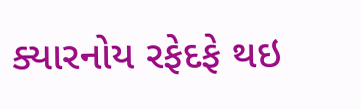ક્યારનોય રફેદફે થઇ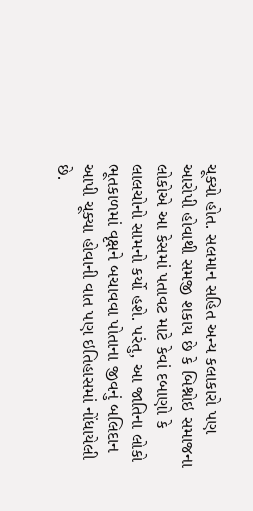ચૂક્યો હોત. સલમાન સહિત અન્ય કલાકારો પણ આરોપી હોવાથી સમજી શકાય છે કે બિશ્નોઇ સમાજના લોકોએ આ કેસમાં પતાવટ માટે કેવાં દબાણો કે લાલચોનો સામનો કર્યો હશે. પરંતુ, આ જાતિના લોકો ભૂતકાળમાં વૃક્ષને બચાવવા પોતાના જીવનું બલિદાન આપી ચૂક્યા હોવાની વાત પણ ઇતિહાસમાં નોંધાયેલી છે.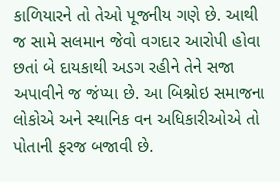કાળિયારને તો તેઓ પૂજનીય ગણે છે. આથી જ સામે સલમાન જેવો વગદાર આરોપી હોવા છતાં બે દાયકાથી અડગ રહીને તેને સજા અપાવીને જ જંપ્યા છે. આ બિશ્નોઇ સમાજના લોકોએ અને સ્થાનિક વન અધિકારીઓએ તો પોતાની ફરજ બજાવી છે.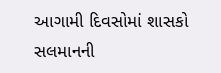આગામી દિવસોમાં શાસકો સલમાનની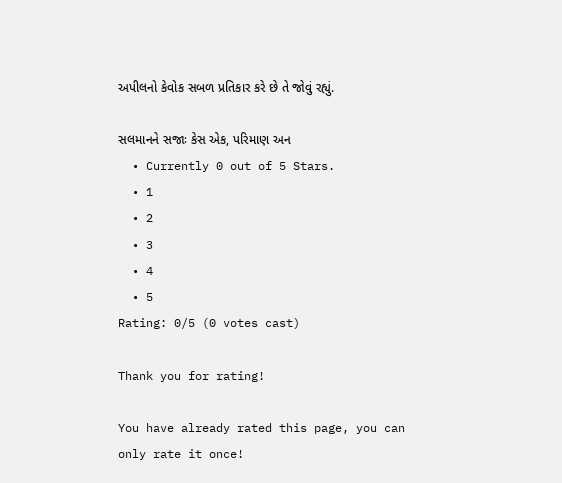અપીલનો કેવોક સબળ પ્રતિકાર કરે છે તે જોવું રહ્યું.

સલમાનને સજાઃ કેસ એક, પરિમાણ અન
  • Currently 0 out of 5 Stars.
  • 1
  • 2
  • 3
  • 4
  • 5
Rating: 0/5 (0 votes cast)

Thank you for rating!

You have already rated this page, you can only rate it once!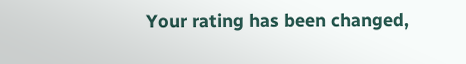Your rating has been changed,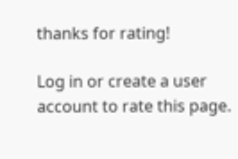thanks for rating!

Log in or create a user account to rate this page.